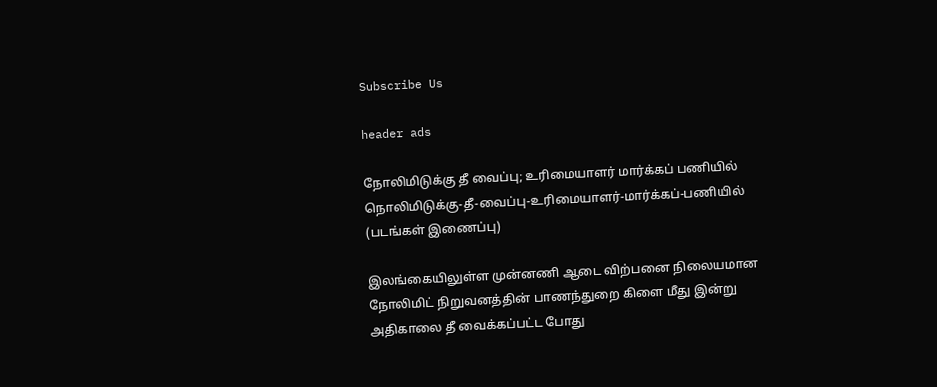Subscribe Us

header ads

நோலிமிடுக்கு தீ வைப்பு; உரிமையாளர் மார்க்கப் பணியில் நொலிமிடுக்கு-தீ-வைப்பு-உரிமையாளர்-மார்க்கப்-பணியில் (படங்கள் இணைப்பு)

இலங்கையிலுள்ள முன்னணி ஆடை விற்பனை நிலையமான நோலிமிட் நிறுவனத்தின் பாணந்துறை கிளை மீது இன்று அதிகாலை தீ வைக்கப்பட்ட போது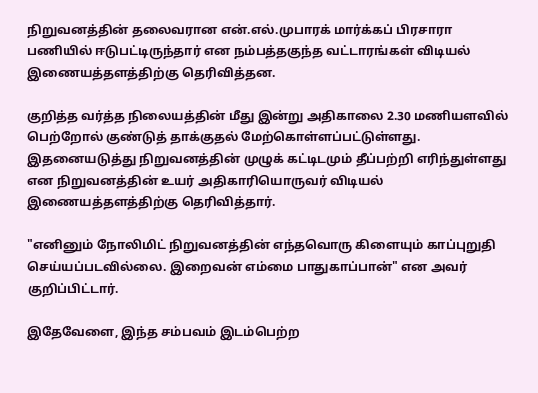நிறுவனத்தின் தலைவரான என்.எல்.முபாரக் மார்க்கப் பிரசாரா பணியில் ஈடுபட்டிருந்தார் என நம்பத்தகுந்த வட்டாரங்கள் விடியல் இணையத்தளத்திற்கு தெரிவித்தன.

குறித்த வர்த்த நிலையத்தின் மீது இன்று அதிகாலை 2.30 மணியளவில் பெற்றோல் குண்டுத் தாக்குதல் மேற்கொள்ளப்பட்டுள்ளது. இதனையடுத்து நிறுவனத்தின் முழுக் கட்டிடமும் தீப்பற்றி எரிந்துள்ளது என நிறுவனத்தின் உயர் அதிகாரியொருவர் விடியல் இணையத்தளத்திற்கு தெரிவித்தார்.

"எனினும் நோலிமிட் நிறுவனத்தின் எந்தவொரு கிளையும் காப்புறுதி செய்யப்படவில்லை. இறைவன் எம்மை பாதுகாப்பான்" என அவர் குறிப்பிட்டார்.

இதேவேளை, இந்த சம்பவம் இடம்பெற்ற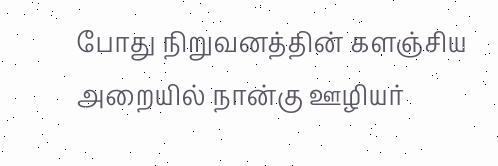போது நிறுவனத்தின் களஞ்சிய அறையில் நான்கு ஊழியர்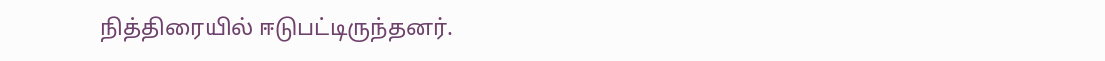நித்திரையில் ஈடுபட்டிருந்தனர்.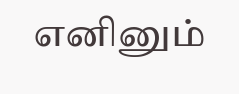எனினும்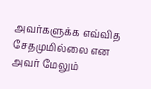அவர்களுக்க எவ்வித சேதமுமில்லை என அவர் மேலும்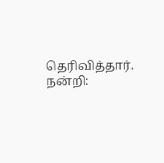தெரிவித்தார். நன்றி: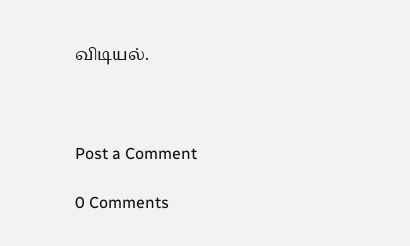விடியல்.



Post a Comment

0 Comments